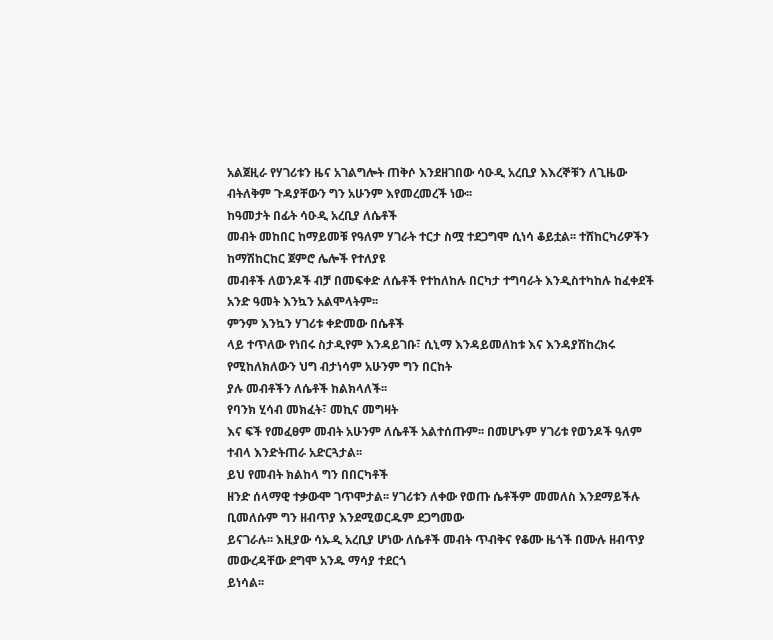አልጀዚራ የሃገሪቱን ዜና አገልግሎት ጠቅሶ እንደዘገበው ሳዑዲ አረቢያ እእረኞቹን ለጊዜው
ብትለቅም ጉዳያቸውን ግን አሁንም እየመረመረች ነው፡፡
ከዓመታት በፊት ሳዑዲ አረቢያ ለሴቶች
መብት መከበር ከማይመቹ የዓለም ሃገራት ተርታ ስሟ ተደጋግሞ ሲነሳ ቆይቷል፡፡ ተሸከርካሪዎችን ከማሽከርከር ጀምሮ ሌሎች የተለያዩ
መብቶች ለወንዶች ብቻ በመፍቀድ ለሴቶች የተከለከሉ በርካታ ተግባራት እንዲስተካከሉ ከፈቀደች አንድ ዓመት እንኳን አልሞላትም፡፡
ምንም እንኳን ሃገሪቱ ቀድመው በሴቶች
ላይ ተጥለው የነበሩ ስታዲየም እንዳይገቡ፣ ሲኒማ እንዳይመለከቱ እና እንዳያሽከረክሩ የሚከለክለውን ህግ ብታነሳም አሁንም ግን በርከት
ያሉ መብቶችን ለሴቶች ከልክላለች፡፡
የባንክ ሂሳብ መክፈት፣ መኪና መግዛት
እና ፍች የመፈፀም መብት አሁንም ለሴቶች አልተሰጡም፡፡ በመሆኑም ሃገሪቱ የወንዶች ዓለም ተብላ እንድትጠራ አድርጓታል፡፡
ይህ የመብት ክልከላ ግን በበርካቶች
ዘንድ ሰላማዊ ተቃውሞ ገጥሞታል፡፡ ሃገሪቱን ለቀው የወጡ ሴቶችም መመለስ እንደማይችሉ ቢመለሱም ግን ዘብጥያ እንደሚወርዱም ደጋግመው
ይናገራሉ፡፡ እዚያው ሳኡዲ አረቢያ ሆነው ለሴቶች መብት ጥብቅና የቆሙ ዜጎች በሙሉ ዘብጥያ መውረዳቸው ደግሞ አንዱ ማሳያ ተደርጎ
ይነሳል፡፡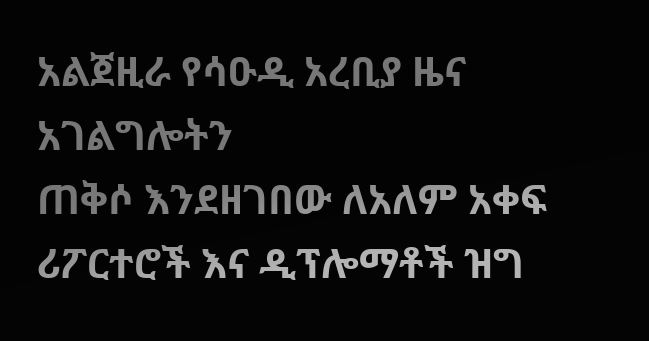አልጀዚራ የሳዑዲ አረቢያ ዜና አገልግሎትን
ጠቅሶ እንደዘገበው ለአለም አቀፍ ሪፖርተሮች እና ዲፕሎማቶች ዝግ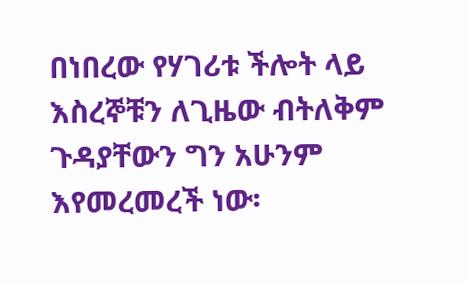በነበረው የሃገሪቱ ችሎት ላይ እስረኞቹን ለጊዜው ብትለቅም ጉዳያቸውን ግን አሁንም እየመረመረች ነው፡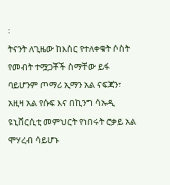፡
ትናንት ለጊዜው ከእስር የተለቀቁት ሶስት የመብት ተሟጋቾች ስማቸው ይፋ ባይሆንም ጦማሪ ኢማን አል ናፍጃን፣ አዚዛ አል የሱፍ እና በኪንግ ሳኡዲ
ዩኒቨርሲቲ መምህርት የነበሩት ሮቃይ አል ሞሃረብ ሳይሆኑ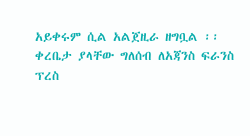አይቀሩም ሲል አልጀዚራ ዘግቧል ፡፡
ቀረቤታ ያላቸው ግለሰብ ለአጃንስ ፍራንስ ፕረስ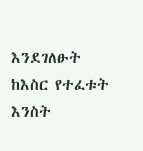እንደገለፁት ከእስር የተፈቱት እንስት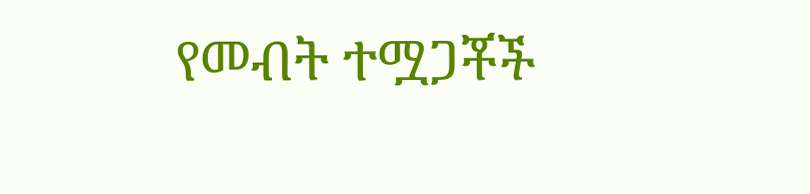የመብት ተሟጋቾች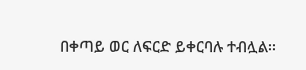በቀጣይ ወር ለፍርድ ይቀርባሉ ተብሏል፡፡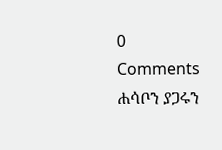0 Comments
ሐሳቦን ያጋሩን